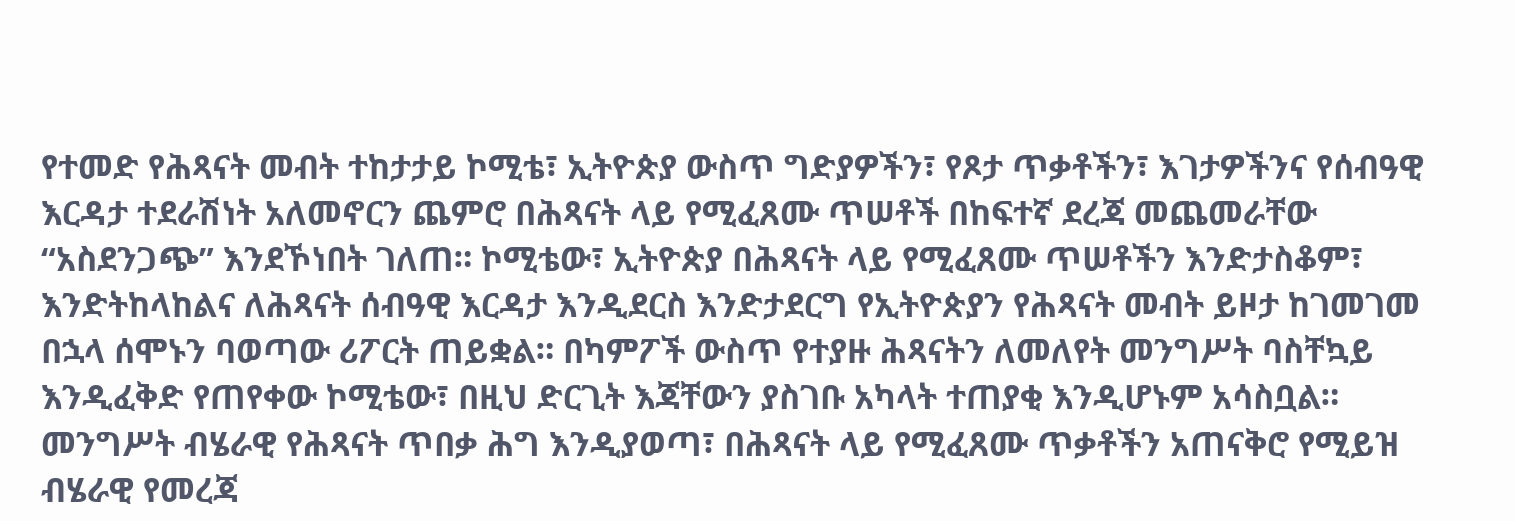የተመድ የሕጻናት መብት ተከታታይ ኮሚቴ፣ ኢትዮጵያ ውስጥ ግድያዎችን፣ የጾታ ጥቃቶችን፣ እገታዎችንና የሰብዓዊ እርዳታ ተደራሽነት አለመኖርን ጨምሮ በሕጻናት ላይ የሚፈጸሙ ጥሠቶች በከፍተኛ ደረጃ መጨመራቸው “አስደንጋጭ” እንደኾነበት ገለጠ። ኮሚቴው፣ ኢትዮጵያ በሕጻናት ላይ የሚፈጸሙ ጥሠቶችን እንድታስቆም፣ እንድትከላከልና ለሕጻናት ሰብዓዊ እርዳታ እንዲደርስ እንድታደርግ የኢትዮጵያን የሕጻናት መብት ይዞታ ከገመገመ በኋላ ሰሞኑን ባወጣው ሪፖርት ጠይቋል። በካምፖች ውስጥ የተያዙ ሕጻናትን ለመለየት መንግሥት ባስቸኳይ እንዲፈቅድ የጠየቀው ኮሚቴው፣ በዚህ ድርጊት እጃቸውን ያስገቡ አካላት ተጠያቂ እንዲሆኑም አሳስቧል። መንግሥት ብሄራዊ የሕጻናት ጥበቃ ሕግ እንዲያወጣ፣ በሕጻናት ላይ የሚፈጸሙ ጥቃቶችን አጠናቅሮ የሚይዝ ብሄራዊ የመረጃ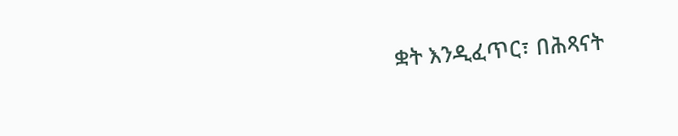ቋት እንዲፈጥር፣ በሕጻናት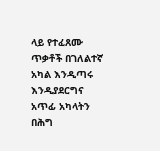ላይ የተፈጸሙ ጥቃቶች በገለልተኛ አካል እንዲጣሩ እንዲያደርግና አጥፊ አካላትን በሕግ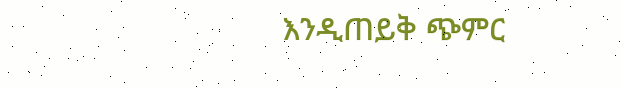እንዲጠይቅ ጭምር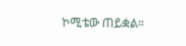ኮሚቴው ጠይቋል።